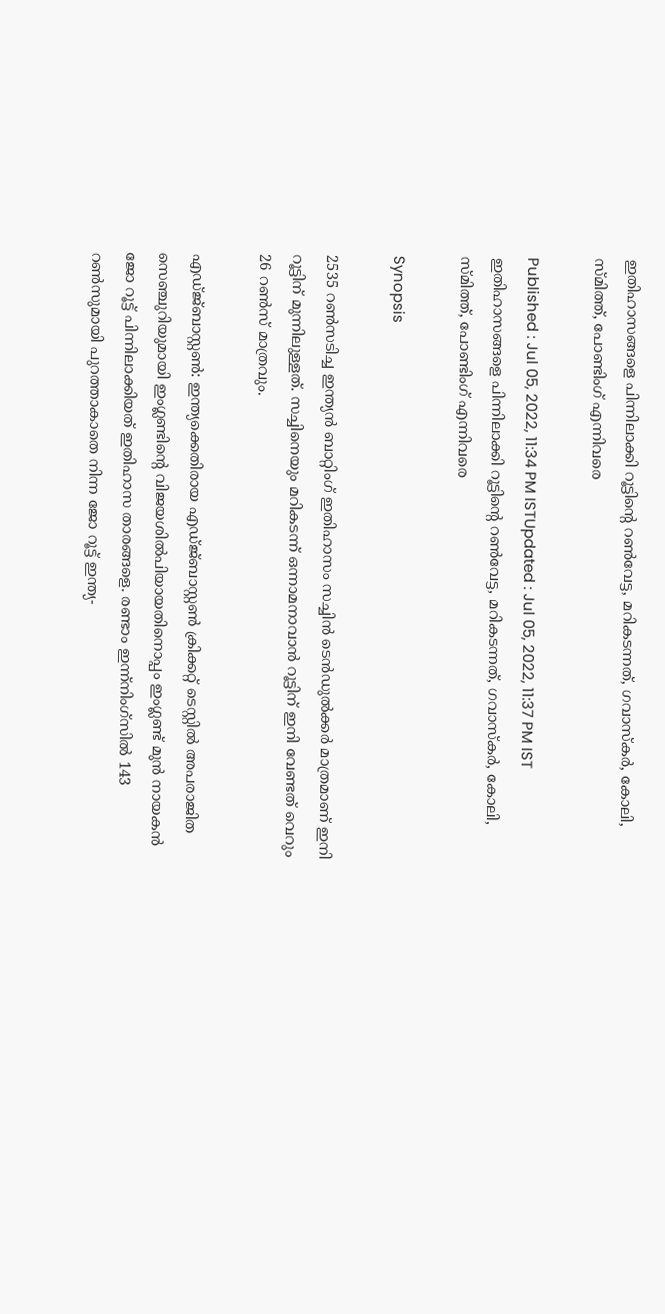ഇതിഹാസങ്ങളെ പിന്നിലാക്കി റൂട്ടിന്‍റെ റണ്‍വേട്ട, മറികടന്നത്, ഗവാസ്കര്‍, കോലി, സ്മിത്ത്, പോണ്ടിംഗ് എന്നിവരെ

Published : Jul 05, 2022, 11:34 PM ISTUpdated : Jul 05, 2022, 11:37 PM IST
ഇതിഹാസങ്ങളെ പിന്നിലാക്കി റൂട്ടിന്‍റെ റണ്‍വേട്ട, മറികടന്നത്, ഗവാസ്കര്‍, കോലി, സ്മിത്ത്, പോണ്ടിംഗ് എന്നിവരെ

Synopsis

2535 റണ്‍സടിച്ച ഇന്ത്യന്‍ ബാറ്റിംഗ് ഇതിഹാസം സച്ചിന്‍ ടെന്‍ഡുല്‍ക്കര്‍ മാത്രമാണ് ഇനി റൂട്ടിന് മുന്നിലുള്ളത്. സച്ചിനെയും മറികടന്ന് ഒന്നാമനാവാന്‍ റൂട്ടിന് ഇനി വേണ്ടത് വെറും 26 റണ്‍സ് മാത്രവും.

എഡ്ജ്ബാസ്റ്റണ്‍: ഇന്ത്യക്കെതിരായ എഡ്ജ്ബാസ്റ്റണ്‍ ക്രിക്കറ്റ് ടെസ്റ്റില്‍ അപരാജിത സെഞ്ചുറിയുമായി ഇംഗ്ലണ്ടിന്‍റെ വിജയശില്‍പിയായതിനൊപ്പം ഇംഗ്ലണ്ട് മുന്‍ നായകന്‍ ജോ റൂട്ട് പിന്നിലാക്കിയത് ഇതിഹാസ താരങ്ങളെ. രണ്ടാം ഇന്ന്നിംഗ്സില്‍ 143 റണ്‍സുമായി പുറത്താകാതെ നിന്ന ജോ റൂട്ട് ഇന്ത്യ-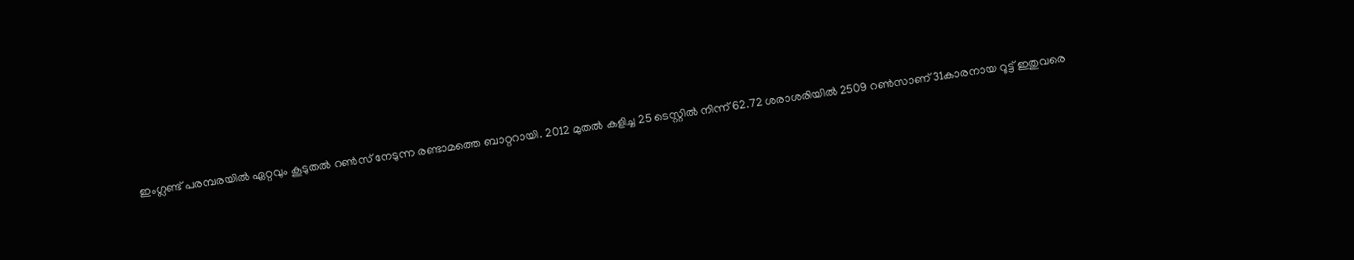ഇംഗ്ലണ്ട് പരമ്പരയില്‍ ഏറ്റവും കൂടുതല്‍ റണ്‍സ് നേടുന്ന രണ്ടാമത്തെ ബാറ്ററായി. 2012 മുതല്‍ കളിച്ച 25 ടെസ്റ്റില്‍ നിന്ന് 62.72 ശരാശരിയില്‍ 2509 റണ്‍സാണ് 31കാരനായ റൂട്ട് ഇതുവരെ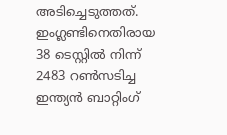അടിച്ചെടുത്തത്. ഇംഗ്ലണ്ടിനെതിരായ 38 ടെസ്റ്റില്‍ നിന്ന് 2483 റണ്‍സടിച്ച ഇന്ത്യന്‍ ബാറ്റിംഗ്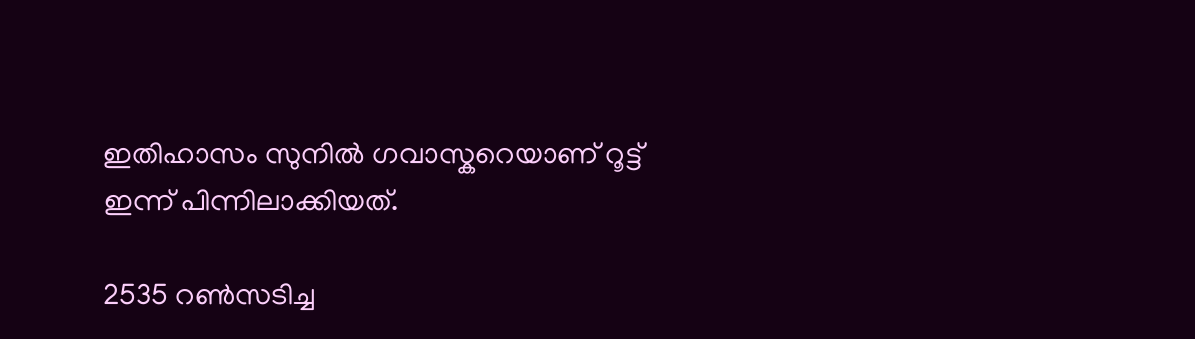ഇതിഹാസം സുനില്‍ ഗവാസ്കറെയാണ് റൂട്ട് ഇന്ന് പിന്നിലാക്കിയത്.

2535 റണ്‍സടിച്ച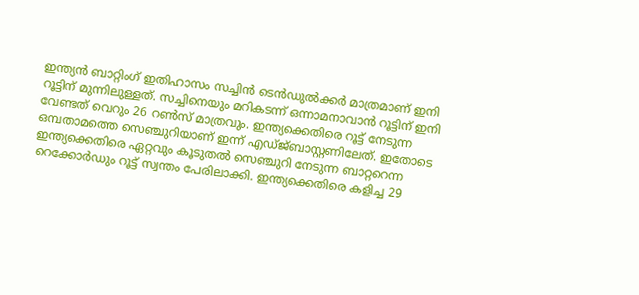ഇന്ത്യന്‍ ബാറ്റിംഗ് ഇതിഹാസം സച്ചിന്‍ ടെന്‍ഡുല്‍ക്കര്‍ മാത്രമാണ് ഇനി റൂട്ടിന് മുന്നിലുള്ളത്. സച്ചിനെയും മറികടന്ന് ഒന്നാമനാവാന്‍ റൂട്ടിന് ഇനി വേണ്ടത് വെറും 26 റണ്‍സ് മാത്രവും. ഇന്ത്യക്കെതിരെ റൂട്ട് നേടുന്ന ഒമ്പതാമത്തെ സെഞ്ചുറിയാണ് ഇന്ന് എഡ്ജ്ബാസ്റ്റണിലേത്. ഇതോടെ ഇന്ത്യക്കെതിരെ ഏറ്റവും കൂടുതല്‍ സെഞ്ചുറി നേടുന്ന ബാറ്ററെന്ന റെക്കോര്‍ഡും റൂട്ട് സ്വന്തം പേരിലാക്കി. ഇന്ത്യക്കെതിരെ കളിച്ച 29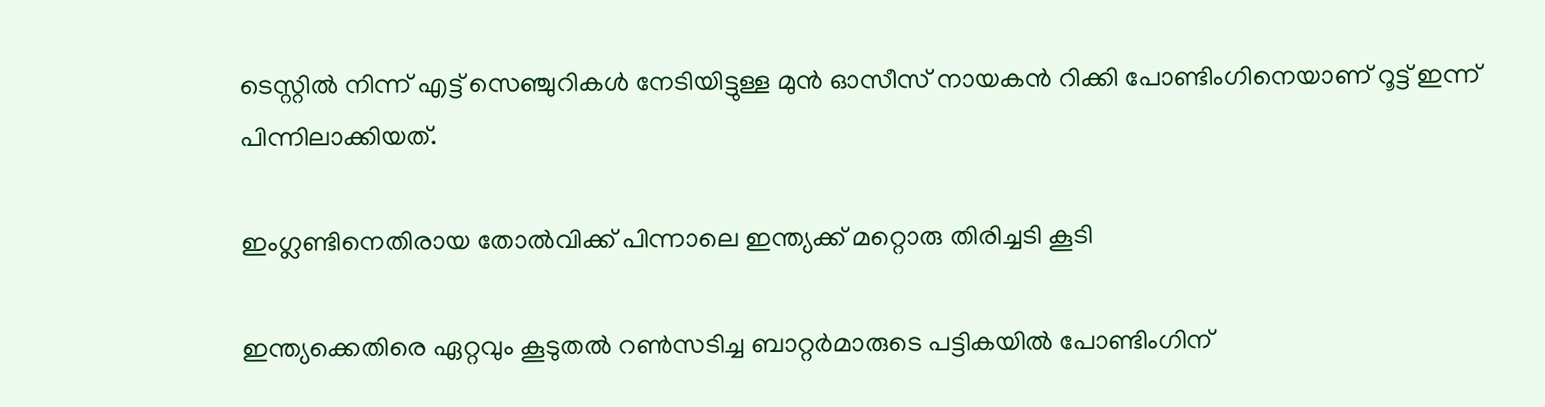ടെസ്റ്റില്‍ നിന്ന് എട്ട് സെഞ്ചുറികള്‍ നേടിയിട്ടുള്ള മുന്‍ ഓസീസ് നായകന്‍ റിക്കി പോണ്ടിംഗിനെയാണ് റൂട്ട് ഇന്ന് പിന്നിലാക്കിയത്.

ഇംഗ്ലണ്ടിനെതിരായ തോല്‍വിക്ക് പിന്നാലെ ഇന്ത്യക്ക് മറ്റൊരു തിരിച്ചടി കൂടി

ഇന്ത്യക്കെതിരെ ഏറ്റവും കൂടുതല്‍ റണ്‍സടിച്ച ബാറ്റര്‍മാരുടെ പട്ടികയില്‍ പോണ്ടിംഗിന്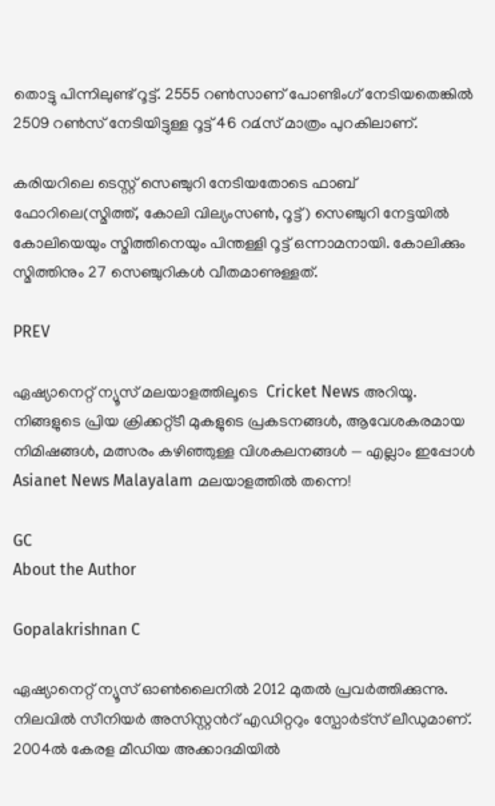തൊട്ടു പിന്നിലുണ്ട് റൂട്ട്. 2555 റണ്‍സാണ് പോണ്ടിംഗ് നേടിയതെങ്കില്‍ 2509 റണ്‍സ് നേടിയിട്ടുള്ള റൂട്ട് 46 റമ്‍സ് മാത്രം പുറകിലാണ്.

കരിയറിലെ ടെസ്റ്റ് സെഞ്ചുറി നേടിയതോടെ ഫാബ് ഫോറിലെ(സ്മിത്ത്, കോലി വില്യംസണ്‍, റൂട്ട്) സെഞ്ചുറി നേട്ടയില്‍ കോലിയെയും സ്മിത്തിനെയും പിന്തള്ളി റൂട്ട് ഒന്നാമനായി. കോലിക്കും സ്മിത്തിനും 27 സെഞ്ചുറികള്‍ വീതമാണുള്ളത്.

PREV

ഏഷ്യാനെറ്റ് ന്യൂസ് മലയാളത്തിലൂടെ  Cricket News അറിയൂ.  നിങ്ങളുടെ പ്രിയ ക്രിക്കറ്റ്ടീ മുകളുടെ പ്രകടനങ്ങൾ, ആവേശകരമായ നിമിഷങ്ങൾ, മത്സരം കഴിഞ്ഞുള്ള വിശകലനങ്ങൾ — എല്ലാം ഇപ്പോൾ Asianet News Malayalam മലയാളത്തിൽ തന്നെ!

GC
About the Author

Gopalakrishnan C

ഏഷ്യാനെറ്റ് ന്യൂസ് ഓണ്‍ലൈനില്‍ 2012 മുതല്‍ പ്രവര്‍ത്തിക്കുന്നു. നിലവില്‍ സീനിയര്‍ അസിസ്റ്റന്‍റ് എഡിറ്ററും സ്പോർട്സ് ലീഡുമാണ്. 2004ൽ കേരള മീഡിയ അക്കാദമിയില്‍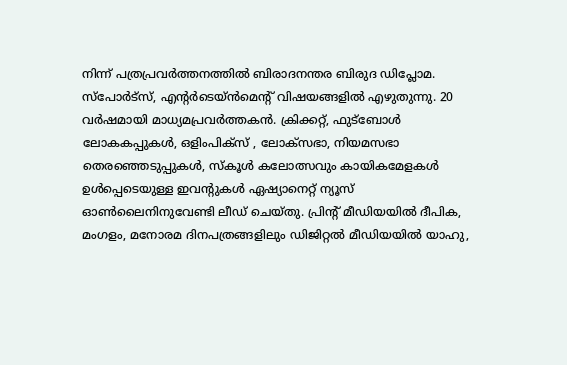നിന്ന് പത്രപ്രവര്‍ത്തനത്തില്‍ ബിരാദനന്തര ബിരുദ ഡിപ്ലോമ. സ്പോര്‍ട്സ്, എന്‍റര്‍ടെയ്ൻമെന്‍റ് വിഷയങ്ങളില്‍ എഴുതുന്നു. 20 വര്‍ഷമായി മാധ്യമപ്രവര്‍ത്തകൻ. ക്രിക്കറ്റ്, ഫുട്ബോള്‍ ലോകകപ്പുകൾ, ഒളിംപിക്സ് , ലോക്സഭാ, നിയമസഭാ തെരഞ്ഞെടുപ്പുകള്‍, സ്കൂള്‍ കലോത്സവും കായികമേളകള്‍ ഉള്‍പ്പെടെയുള്ള ഇവന്‍റുകള്‍ ഏഷ്യാനെറ്റ് ന്യൂസ് ഓണ്‍ലൈനിനുവേണ്ടി ലീഡ് ചെയ്തു. പ്രിന്‍റ് മീഡിയയില്‍ ദീപിക, മംഗളം, മനോരമ ദിനപത്രങ്ങളിലും ഡിജിറ്റൽ മീഡിയയില്‍ യാഹു,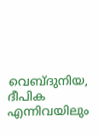വെബ്ദുനിയ, ദീപിക എന്നിവയിലും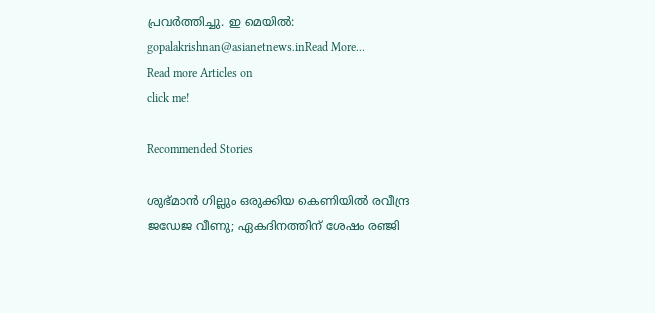പ്രവര്‍ത്തിച്ചു. ഇ മെയില്‍: gopalakrishnan@asianetnews.inRead More...
Read more Articles on
click me!

Recommended Stories

ശുഭ്മാന്‍ ഗില്ലും ഒരുക്കിയ കെണിയില്‍ രവീന്ദ്ര ജഡേജ വീണു; ഏകദിനത്തിന് ശേഷം രഞ്ജി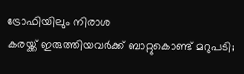ട്രോഫിയിലും നിരാശ
കരയ്ക്ക് ഇരുത്തിയവർക്ക് ബാറ്റുകൊണ്ട് മറുപടി;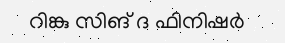റിങ്കു സിങ് ദ ഫിനിഷർ